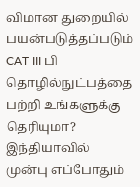விமான துறையில் பயன்படுத்தப்படும் CAT III பி தொழில்நுட்பத்தை பற்றி உங்களுக்கு தெரியுமா?
இந்தியாவில் முன்பு எப்போதும்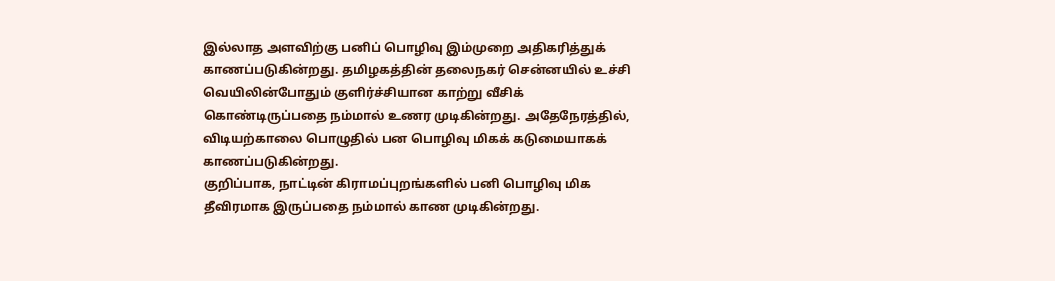இல்லாத அளவிற்கு பனிப் பொழிவு இம்முறை அதிகரித்துக் காணப்படுகின்றது. தமிழகத்தின் தலைநகர் சென்னயில் உச்சி வெயிலின்போதும் குளிர்ச்சியான காற்று வீசிக் கொண்டிருப்பதை நம்மால் உணர முடிகின்றது. அதேநேரத்தில், விடியற்காலை பொழுதில் பன பொழிவு மிகக் கடுமையாகக் காணப்படுகின்றது.
குறிப்பாக, நாட்டின் கிராமப்புறங்களில் பனி பொழிவு மிக தீவிரமாக இருப்பதை நம்மால் காண முடிகின்றது.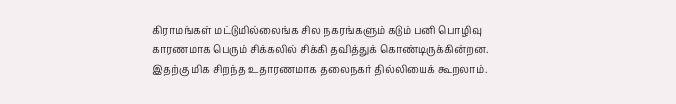கிராமங்கள் மட்டுமில்லைங்க சில நகரங்களும் கடும் பனி பொழிவு காரணமாக பெரும் சிக்கலில் சிக்கி தவித்துக் கொண்டிருக்கின்றன. இதற்கு மிக சிறந்த உதாரணமாக தலைநகர் தில்லியைக் கூறலாம்.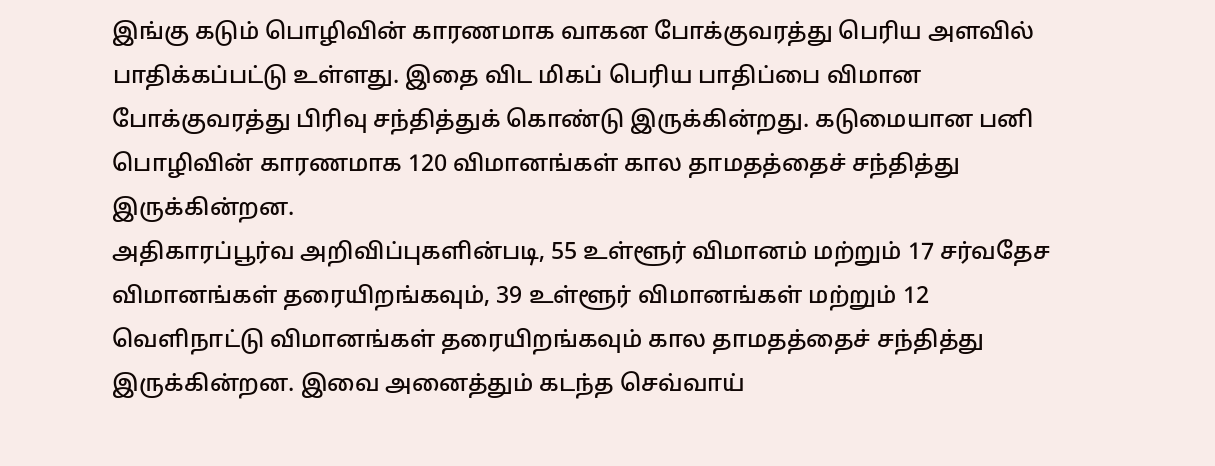இங்கு கடும் பொழிவின் காரணமாக வாகன போக்குவரத்து பெரிய அளவில் பாதிக்கப்பட்டு உள்ளது. இதை விட மிகப் பெரிய பாதிப்பை விமான போக்குவரத்து பிரிவு சந்தித்துக் கொண்டு இருக்கின்றது. கடுமையான பனி பொழிவின் காரணமாக 120 விமானங்கள் கால தாமதத்தைச் சந்தித்து இருக்கின்றன.
அதிகாரப்பூர்வ அறிவிப்புகளின்படி, 55 உள்ளூர் விமானம் மற்றும் 17 சர்வதேச விமானங்கள் தரையிறங்கவும், 39 உள்ளூர் விமானங்கள் மற்றும் 12 வெளிநாட்டு விமானங்கள் தரையிறங்கவும் கால தாமதத்தைச் சந்தித்து இருக்கின்றன. இவை அனைத்தும் கடந்த செவ்வாய்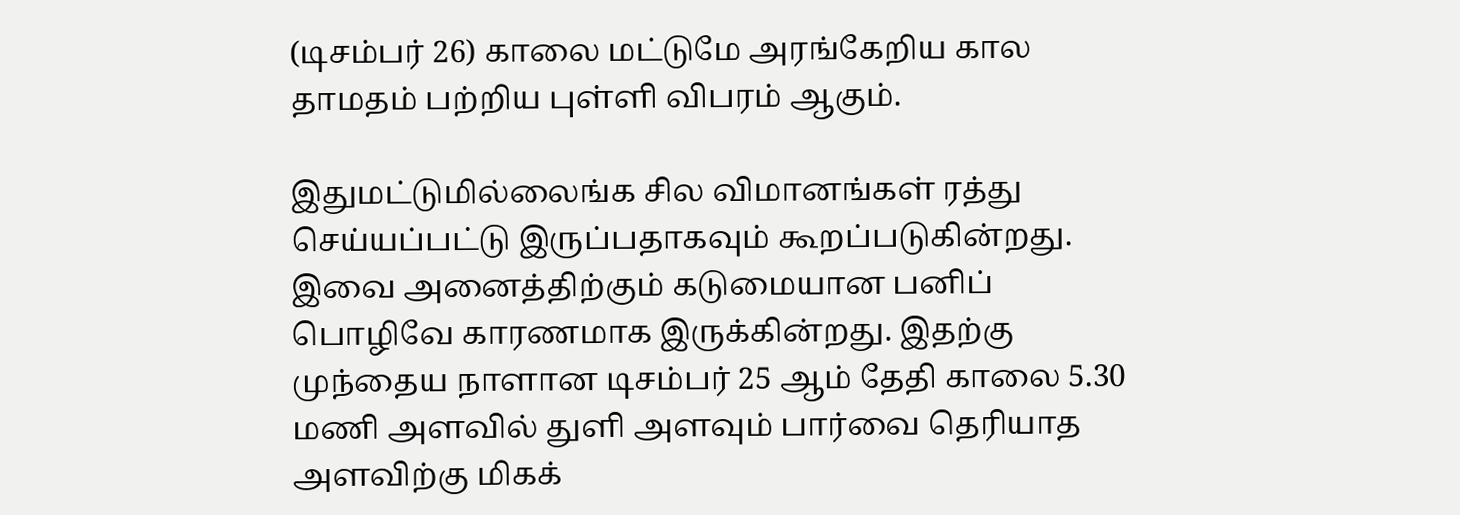(டிசம்பர் 26) காலை மட்டுமே அரங்கேறிய கால தாமதம் பற்றிய புள்ளி விபரம் ஆகும்.

இதுமட்டுமில்லைங்க சில விமானங்கள் ரத்து செய்யப்பட்டு இருப்பதாகவும் கூறப்படுகின்றது. இவை அனைத்திற்கும் கடுமையான பனிப் பொழிவே காரணமாக இருக்கின்றது. இதற்கு முந்தைய நாளான டிசம்பர் 25 ஆம் தேதி காலை 5.30 மணி அளவில் துளி அளவும் பார்வை தெரியாத அளவிற்கு மிகக்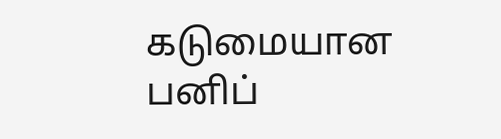கடுமையான பனிப்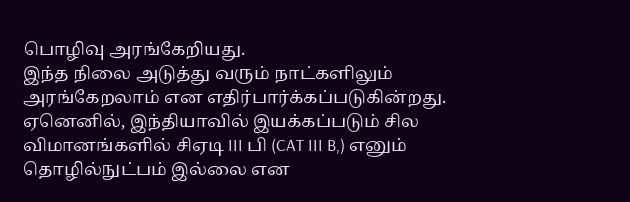பொழிவு அரங்கேறியது.
இந்த நிலை அடுத்து வரும் நாட்களிலும் அரங்கேறலாம் என எதிர்பார்க்கப்படுகின்றது. ஏனெனில், இந்தியாவில் இயக்கப்படும் சில விமானங்களில் சிஏடி III பி (CAT III B,) எனும் தொழில்நுட்பம் இல்லை என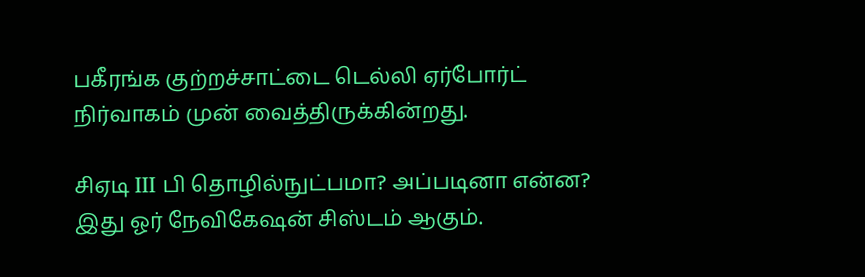பகீரங்க குற்றச்சாட்டை டெல்லி ஏர்போர்ட் நிர்வாகம் முன் வைத்திருக்கின்றது.

சிஏடி III பி தொழில்நுட்பமா? அப்படினா என்ன? இது ஓர் நேவிகேஷன் சிஸ்டம் ஆகும்.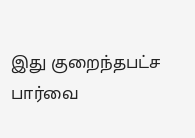இது குறைந்தபட்ச பார்வை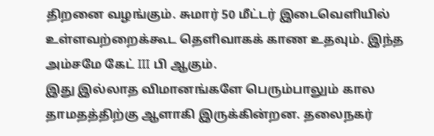திறனை வழங்கும். சுமார் 50 மீட்டர் இடைவெளியில் உள்ளவற்றைக்கூட தெளிவாகக் காண உதவும். இந்த அம்சமே கேட் III பி ஆகும்.
இது இல்லாத விமானங்களே பெரும்பாலும் கால தாமதத்திற்கு ஆளாகி இருக்கின்றன. தலைநகர்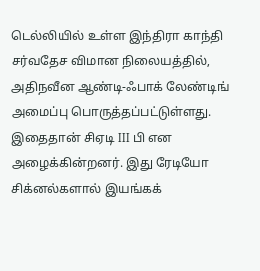டெல்லியில் உள்ள இந்திரா காந்தி சர்வதேச விமான நிலையத்தில், அதிநவீன ஆண்டி-ஃபாக் லேண்டிங் அமைப்பு பொருத்தப்பட்டுள்ளது. இதைதான் சிஏடி III பி என அழைக்கின்றனர். இது ரேடியோ சிக்னல்களால் இயங்கக்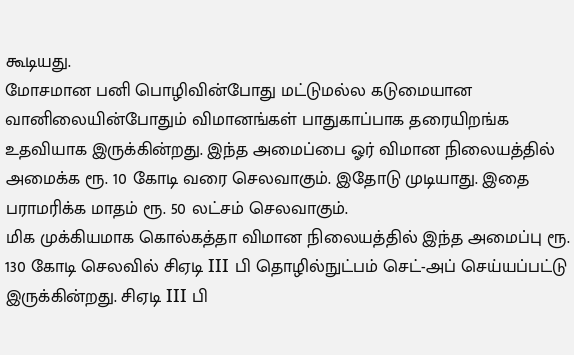கூடியது.
மோசமான பனி பொழிவின்போது மட்டுமல்ல கடுமையான வானிலையின்போதும் விமானங்கள் பாதுகாப்பாக தரையிறங்க உதவியாக இருக்கின்றது. இந்த அமைப்பை ஓர் விமான நிலையத்தில் அமைக்க ரூ. 10 கோடி வரை செலவாகும். இதோடு முடியாது. இதை பராமரிக்க மாதம் ரூ. 50 லட்சம் செலவாகும்.
மிக முக்கியமாக கொல்கத்தா விமான நிலையத்தில் இந்த அமைப்பு ரூ. 130 கோடி செலவில் சிஏடி III பி தொழில்நுட்பம் செட்-அப் செய்யப்பட்டு இருக்கின்றது. சிஏடி III பி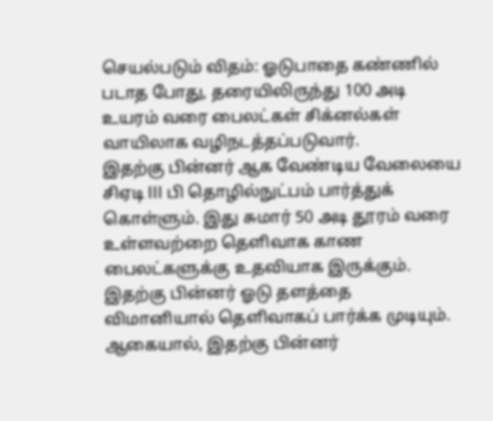செயல்படும் விதம்: ஓடுபாதை கண்ணில் படாத போது, தரையிலிருந்து 100 அடி உயரம் வரை பைலட்கள் சிக்னல்கள் வாயிலாக வழிநடத்தப்படுவார்.
இதற்கு பின்னர் ஆக வேண்டிய வேலையை சிஏடி III பி தொழில்நுட்பம் பார்த்துக் கொள்ளும். இது சுமார் 50 அடி தூரம் வரை உள்ளவற்றை தெளிவாக காண பைலட்களுக்கு உதவியாக இருக்கும். இதற்கு பின்னர் ஓடு தளத்தை விமானியால் தெளிவாகப் பார்க்க முடியும்.
ஆகையால், இதற்கு பின்னர்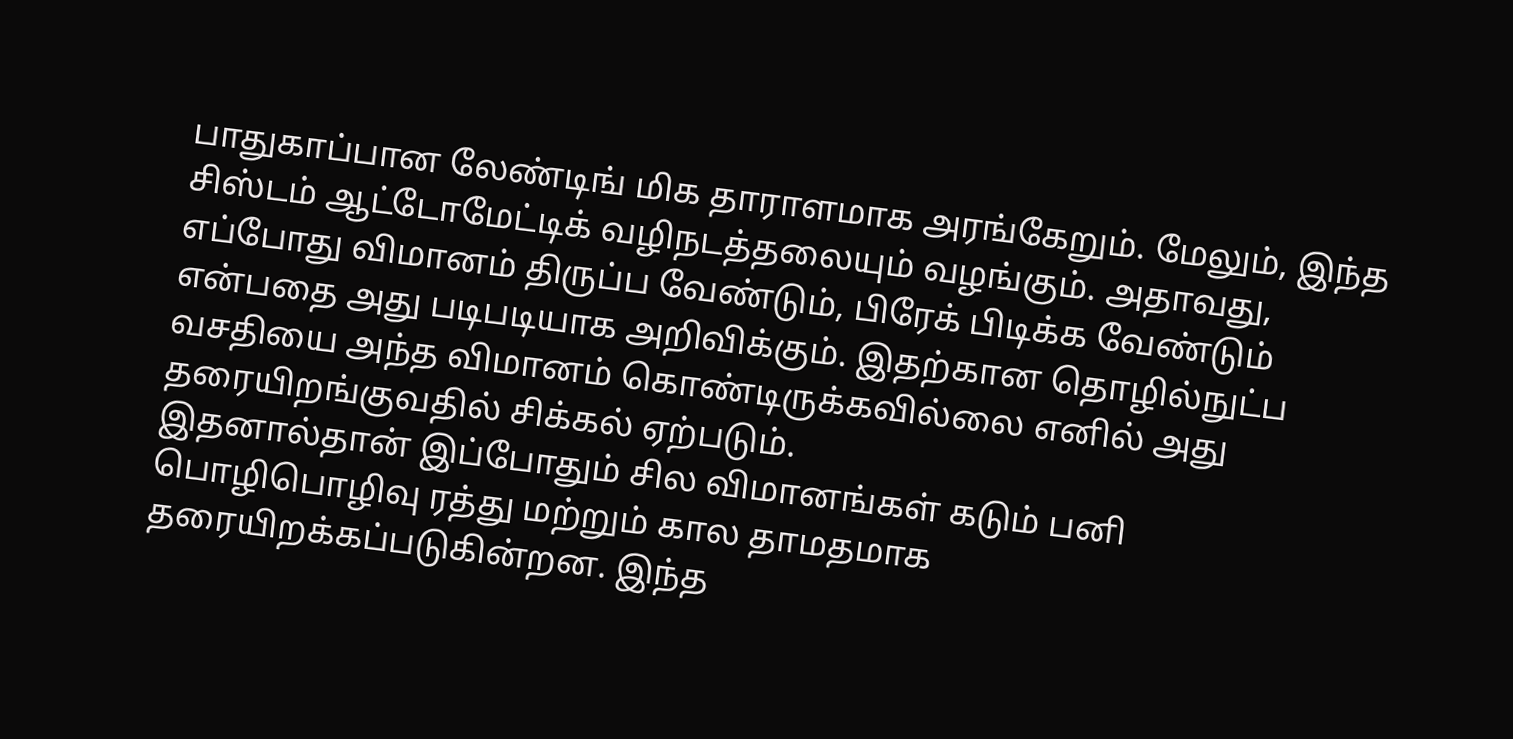பாதுகாப்பான லேண்டிங் மிக தாராளமாக அரங்கேறும். மேலும், இந்த சிஸ்டம் ஆட்டோமேட்டிக் வழிநடத்தலையும் வழங்கும். அதாவது, எப்போது விமானம் திருப்ப வேண்டும், பிரேக் பிடிக்க வேண்டும் என்பதை அது படிபடியாக அறிவிக்கும். இதற்கான தொழில்நுட்ப வசதியை அந்த விமானம் கொண்டிருக்கவில்லை எனில் அது தரையிறங்குவதில் சிக்கல் ஏற்படும்.
இதனால்தான் இப்போதும் சில விமானங்கள் கடும் பனி பொழிபொழிவு ரத்து மற்றும் கால தாமதமாக தரையிறக்கப்படுகின்றன. இந்த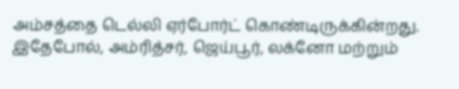அம்சத்தை டெல்லி ஏர்போர்ட் கொண்டிருக்கின்றது. இதேபோல், அம்ரித்சர், ஜெய்பூர், லக்னோ மற்றும்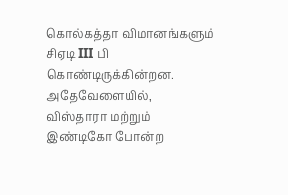கொல்கத்தா விமானங்களும் சிஏடி III பி கொண்டிருக்கின்றன. அதேவேளையில், விஸ்தாரா மற்றும் இண்டிகோ போன்ற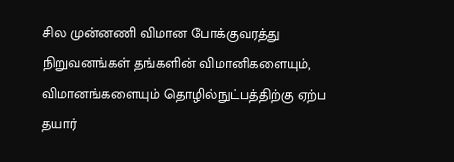சில முன்னணி விமான போக்குவரத்து நிறுவனங்கள் தங்களின் விமானிகளையும், விமானங்களையும் தொழில்நுட்பத்திற்கு ஏற்ப தயார்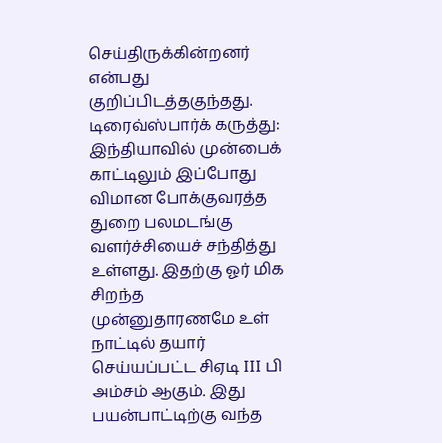செய்திருக்கின்றனர் என்பது குறிப்பிடத்தகுந்தது.
டிரைவ்ஸ்பார்க் கருத்து: இந்தியாவில் முன்பைக் காட்டிலும் இப்போது விமான போக்குவரத்த துறை பலமடங்கு வளர்ச்சியைச் சந்தித்து உள்ளது. இதற்கு ஓர் மிக சிறந்த முன்னுதாரணமே உள் நாட்டில் தயார் செய்யப்பட்ட சிஏடி III பி அம்சம் ஆகும். இது பயன்பாட்டிற்கு வந்த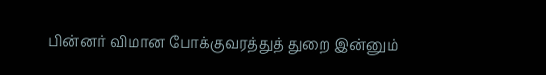பின்னர் விமான போக்குவரத்துத் துறை இன்னும்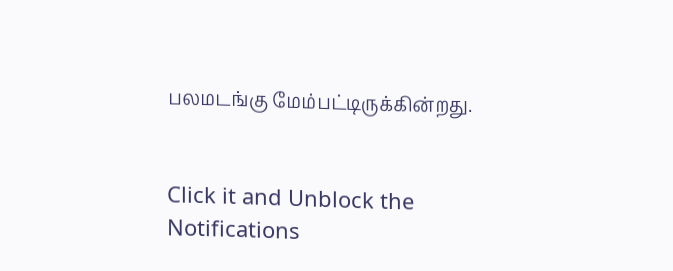பலமடங்கு மேம்பட்டிருக்கின்றது.


Click it and Unblock the Notifications